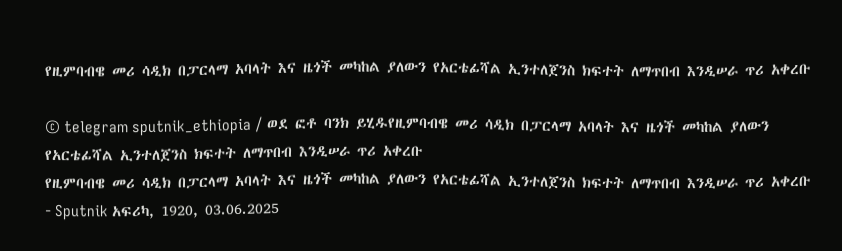የዚምባብዌ መሪ ሳዲክ በፓርላማ አባላት እና ዜጎች መካከል ያለውን የአርቴፊሻል ኢንተለጀንስ ክፍተት ለማጥበብ እንዲሠራ ጥሪ አቀረቡ

© telegram sputnik_ethiopia / ወደ ፎቶ ባንክ ይሂዱየዚምባብዌ መሪ ሳዲክ በፓርላማ አባላት እና ዜጎች መካከል ያለውን የአርቴፊሻል ኢንተለጀንስ ክፍተት ለማጥበብ እንዲሠራ ጥሪ አቀረቡ
የዚምባብዌ መሪ ሳዲክ በፓርላማ አባላት እና ዜጎች መካከል ያለውን የአርቴፊሻል ኢንተለጀንስ ክፍተት ለማጥበብ እንዲሠራ ጥሪ አቀረቡ - Sputnik አፍሪካ, 1920, 03.06.2025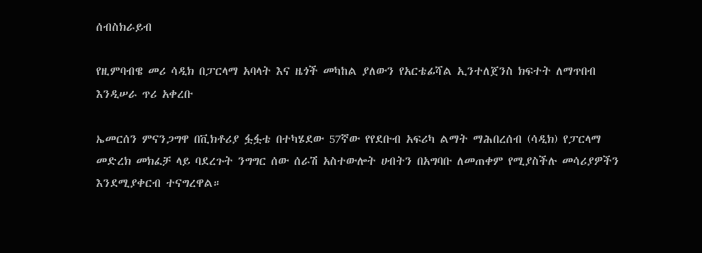ሰብስክራይብ

የዚምባብዌ መሪ ሳዲክ በፓርላማ አባላት እና ዜጎች መካከል ያለውን የአርቴፊሻል ኢንተለጀንስ ክፍተት ለማጥበብ እንዲሠራ ጥሪ አቀረቡ

ኤመርሰን ምናንጋግዋ በቪክቶሪያ ፏፏቴ በተካሄደው 57ኛው የየደቡብ አፍሪካ ልማት ማሕበረሰብ (ሳዲክ) የፓርላማ መድረክ መክፈቻ ላይ ባደረጉት ንግግር ሰው ሰራሽ አስተውሎት ሀብትን በአግባቡ ለመጠቀም የሚያስችሉ መሳሪያዎችን እንደሚያቀርብ ተናግረዋል።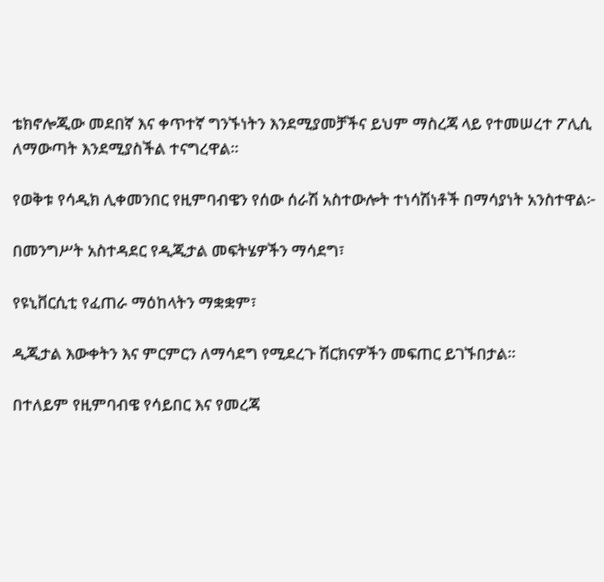ቴክኖሎጂው መደበኛ እና ቀጥተኛ ግንኙነትን እንደሚያመቻችና ይህም ማስረጃ ላይ የተመሠረተ ፖሊሲ ለማውጣት እንደሚያስችል ተናግረዋል።

የወቅቱ የሳዲክ ሊቀመንበር የዚምባብዌን የሰው ሰራሽ አስተውሎት ተነሳሽነቶች በማሳያነት አንስተዋል፦

በመንግሥት አስተዳደር የዲጂታል መፍትሄዎችን ማሳደግ፣

የዩኒቨርሲቲ የፈጠራ ማዕከላትን ማቋቋም፣

ዲጂታል እውቀትን እና ምርምርን ለማሳደግ የሚደረጉ ሽርክናዎችን መፍጠር ይገኙበታል።

በተለይም የዚምባብዌ የሳይበር እና የመረጃ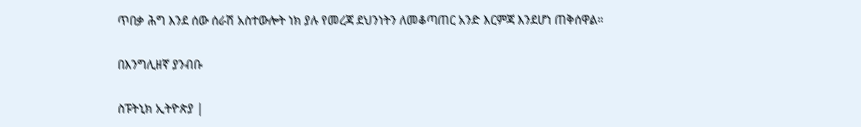ጥበቃ ሕግ እንደ ሰው ሰራሽ አስተውሎት ነክ ያሉ የመረጃ ደህንነትን ለመቆጣጠር አንድ እርምጃ እንደሆነ ጠቅሰዋል።

በእንግሊዘኛ ያንብቡ

ስፑትኒክ ኢትዮጵያ |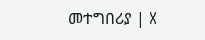መተግበሪያ | X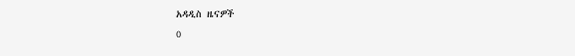አዳዲስ ዜናዎች
0